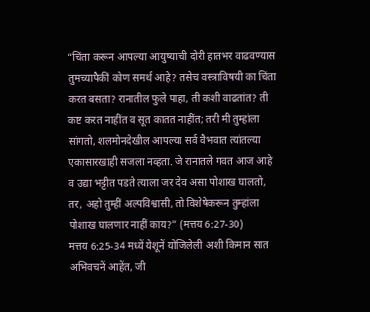“चिंता करून आपल्या आयुष्याची दोरी हातभर वाढवण्यास तुमच्यापैकीं कोण समर्थ आहे? तसेच वस्त्राविषयी का चिंता करत बसता? रानातील फुले पाहा, ती कशी वाढतांत? ती कष्ट करत नाहींत व सूत कातत नाहींत; तरी मी तुम्हांला सांगतो, शलमोनदेखील आपल्या सर्व वैभवात त्यांतल्या एकासारखाही सजला नव्हता. जे रानातले गवत आज आहे व उद्या भट्टीत पडते त्याला जर देव असा पोशाख घालतो, तर, अहो तुम्हीं अल्पविश्वासी, तो विशेषेकरून तुम्हांला पोशाख घालणार नाहीं काय?” (मत्तय 6:27-30)
मत्तय 6:25-34 मध्यें येशूनें योजिलेली अशी किमान सात अभिवचनें आहेंत, जी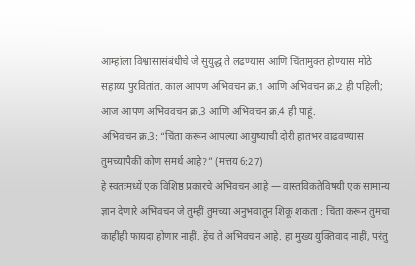आम्हांला विश्वासासंबंधीचे जे सुयुद्ध ते लढण्यास आणि चिंतामुक्त होण्यास मोठे सहाय्य पुरवितांत. काल आपण अभिवचन क्र.1 आणि अभिवचन क्र.2 ही पहिली; आज आपण अभिववचन क्र.3 आणि अभिवचन क्र.4 ही पाहूं.
अभिवचन क्र.3: “चिंता करून आपल्या आयुष्याची दोरी हातभर वाढवण्यास तुमच्यापैकीं कोण समर्थ आहे?” (मत्तय 6:27)
हे स्वतःमध्यें एक विशिष्ठ प्रकारचे अभिवचन आहे — वास्तविकतेविषयी एक सामान्य ज्ञान देणारे अभिवचन जे तुम्हीं तुमच्या अनुभवातून शिकू शकता : चिंता करून तुमचा काहींही फायदा होणार नाहीं. हेंच ते अभिवचन आहे. हा मुख्य युक्तिवाद नाहीं, परंतु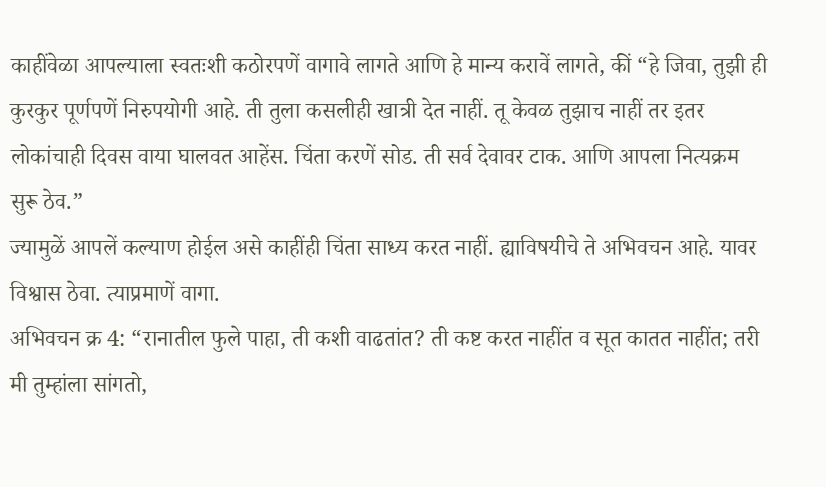काहींवेळा आपल्याला स्वतःशी कठोरपणें वागावे लागते आणि हे मान्य करावें लागते, कीं “हे जिवा, तुझी ही कुरकुर पूर्णपणें निरुपयोगी आहे. ती तुला कसलीही खात्री देत नाहीं. तू केवळ तुझाच नाहीं तर इतर लोकांचाही दिवस वाया घालवत आहेंस. चिंता करणें सोड. ती सर्व देवावर टाक. आणि आपला नित्यक्रम सुरू ठेव.”
ज्यामुळें आपलें कल्याण होईल असे काहींही चिंता साध्य करत नाहीं. ह्याविषयीचे ते अभिवचन आहे. यावर विश्वास ठेवा. त्याप्रमाणें वागा.
अभिवचन क्र 4: “रानातील फुले पाहा, ती कशी वाढतांत? ती कष्ट करत नाहींत व सूत कातत नाहींत; तरी मी तुम्हांला सांगतो,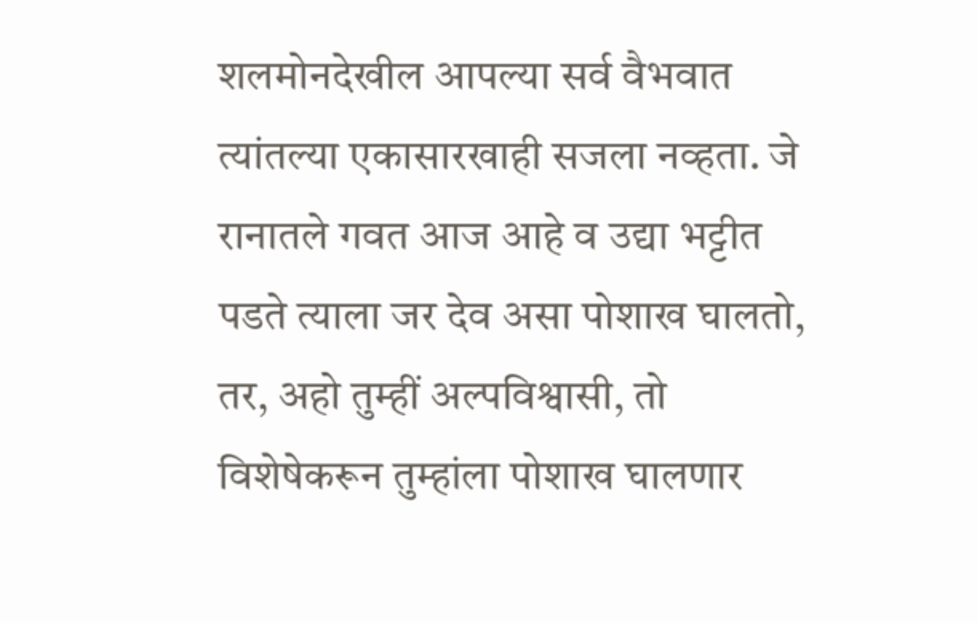शलमोनदेखील आपल्या सर्व वैभवात त्यांतल्या एकासारखाही सजला नव्हता. जे रानातले गवत आज आहे व उद्या भट्टीत पडते त्याला जर देव असा पोशाख घालतो, तर, अहो तुम्हीं अल्पविश्वासी, तो विशेषेकरून तुम्हांला पोशाख घालणार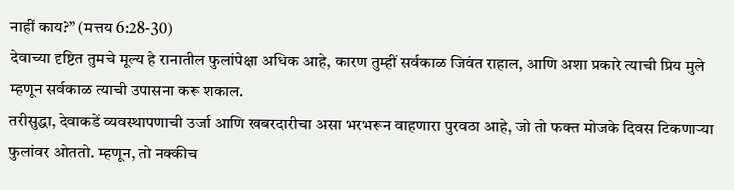नाहीं काय?” (मत्तय 6:28-30)
देवाच्या दृष्टित तुमचे मूल्य हे रानातील फुलांपेक्षा अधिक आहे, कारण तुम्हीं सर्वकाळ जिवंत राहाल, आणि अशा प्रकारे त्याची प्रिय मुले म्हणून सर्वकाळ त्याची उपासना करू शकाल.
तरीसुद्धा, देवाकडें व्यवस्थापणाची उर्जा आणि खबरदारीचा असा भरभरून वाहणारा पुरवठा आहे, जो तो फक्त मोजके दिवस टिकणाऱ्या फुलांवर ओततो. म्हणून, तो नक्कीच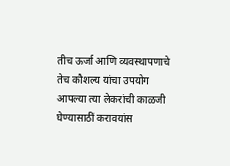तीच ऊर्जा आणि व्यवस्थापणाचे तेच कौशल्य यांचा उपयोग आपल्या त्या लेकरांची काळजी घेण्यासाठीं करावयांस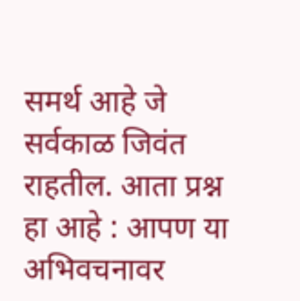समर्थ आहे जे सर्वकाळ जिवंत राहतील. आता प्रश्न हा आहे : आपण या अभिवचनावर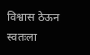विश्वास ठेऊन स्वतःला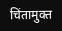चिंतामुक्त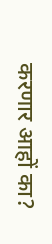करणार आहों का?